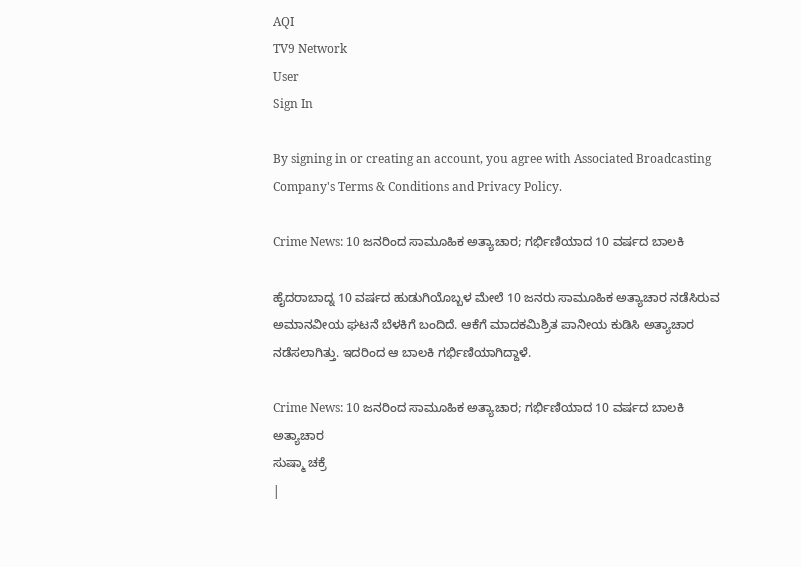AQI
TV9 Network
User
Sign In

By signing in or creating an account, you agree with Associated Broadcasting Company's Terms & Conditions and Privacy Policy.

Crime News: 10 ಜನರಿಂದ ಸಾಮೂಹಿಕ ಅತ್ಯಾಚಾರ; ಗರ್ಭಿಣಿಯಾದ 10 ವರ್ಷದ ಬಾಲಕಿ

ಹೈದರಾಬಾದ್ನ 10 ವರ್ಷದ ಹುಡುಗಿಯೊಬ್ಬಳ ಮೇಲೆ 10 ಜನರು ಸಾಮೂಹಿಕ ಅತ್ಯಾಚಾರ ನಡೆಸಿರುವ ಅಮಾನವೀಯ ಘಟನೆ ಬೆಳಕಿಗೆ ಬಂದಿದೆ. ಆಕೆಗೆ ಮಾದಕಮಿಶ್ರಿತ ಪಾನೀಯ ಕುಡಿಸಿ ಅತ್ಯಾಚಾರ ನಡೆಸಲಾಗಿತ್ತು. ಇದರಿಂದ ಆ ಬಾಲಕಿ ಗರ್ಭಿಣಿಯಾಗಿದ್ದಾಳೆ.

Crime News: 10 ಜನರಿಂದ ಸಾಮೂಹಿಕ ಅತ್ಯಾಚಾರ; ಗರ್ಭಿಣಿಯಾದ 10 ವರ್ಷದ ಬಾಲಕಿ
ಅತ್ಯಾಚಾರ
ಸುಷ್ಮಾ ಚಕ್ರೆ
|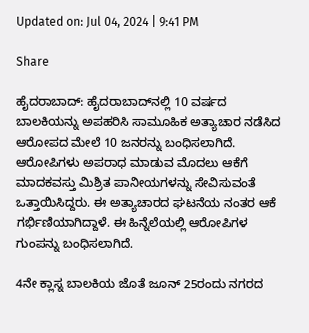Updated on: Jul 04, 2024 | 9:41 PM

Share

ಹೈದರಾಬಾದ್: ಹೈದರಾಬಾದ್‌ನಲ್ಲಿ 10 ವರ್ಷದ ಬಾಲಕಿಯನ್ನು ಅಪಹರಿಸಿ ಸಾಮೂಹಿಕ ಅತ್ಯಾಚಾರ ನಡೆಸಿದ ಆರೋಪದ ಮೇಲೆ 10 ಜನರನ್ನು ಬಂಧಿಸಲಾಗಿದೆ. ಆರೋಪಿಗಳು ಅಪರಾಧ ಮಾಡುವ ಮೊದಲು ಆಕೆಗೆ ಮಾದಕವಸ್ತು ಮಿಶ್ರಿತ ಪಾನೀಯಗಳನ್ನು ಸೇವಿಸುವಂತೆ ಒತ್ತಾಯಿಸಿದ್ದರು. ಈ ಅತ್ಯಾಚಾರದ ಘಟನೆಯ ನಂತರ ಆಕೆ ಗರ್ಭಿಣಿಯಾಗಿದ್ದಾಳೆ. ಈ ಹಿನ್ನೆಲೆಯಲ್ಲಿ ಆರೋಪಿಗಳ ಗುಂಪನ್ನು ಬಂಧಿಸಲಾಗಿದೆ.

4ನೇ ಕ್ಲಾಸ್ನ ಬಾಲಕಿಯ ಜೊತೆ ಜೂನ್ 25ರಂದು ನಗರದ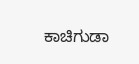ಕಾಚಿಗುಡಾ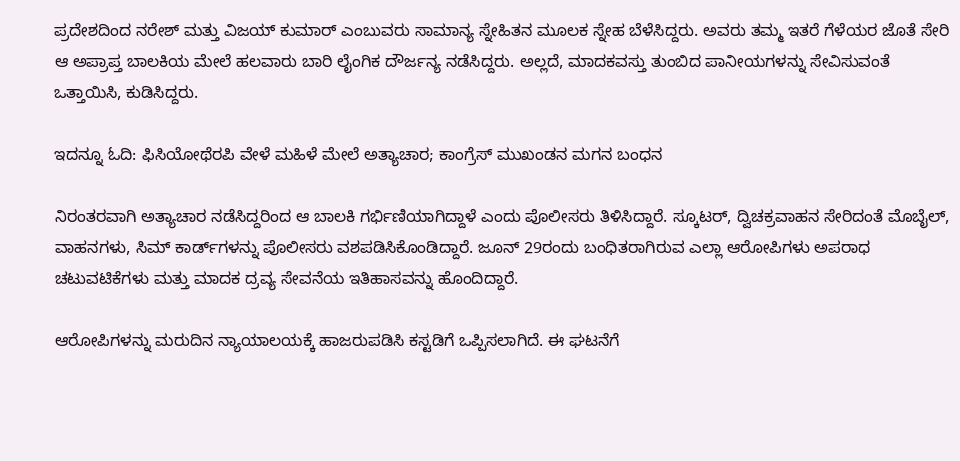ಪ್ರದೇಶದಿಂದ ನರೇಶ್ ಮತ್ತು ವಿಜಯ್ ಕುಮಾರ್ ಎಂಬುವರು ಸಾಮಾನ್ಯ ಸ್ನೇಹಿತನ ಮೂಲಕ ಸ್ನೇಹ ಬೆಳೆಸಿದ್ದರು. ಅವರು ತಮ್ಮ ಇತರೆ ಗೆಳೆಯರ ಜೊತೆ ಸೇರಿ ಆ ಅಪ್ರಾಪ್ತ ಬಾಲಕಿಯ ಮೇಲೆ ಹಲವಾರು ಬಾರಿ ಲೈಂಗಿಕ ದೌರ್ಜನ್ಯ ನಡೆಸಿದ್ದರು. ಅಲ್ಲದೆ, ಮಾದಕವಸ್ತು ತುಂಬಿದ ಪಾನೀಯಗಳನ್ನು ಸೇವಿಸುವಂತೆ ಒತ್ತಾಯಿಸಿ, ಕುಡಿಸಿದ್ದರು.

ಇದನ್ನೂ ಓದಿ: ಫಿಸಿಯೋಥೆರಪಿ ವೇಳೆ ಮಹಿಳೆ ಮೇಲೆ ಅತ್ಯಾಚಾರ; ಕಾಂಗ್ರೆಸ್ ಮುಖಂಡನ ಮಗನ ಬಂಧನ

ನಿರಂತರವಾಗಿ ಅತ್ಯಾಚಾರ ನಡೆಸಿದ್ದರಿಂದ ಆ ಬಾಲಕಿ ಗರ್ಭಿಣಿಯಾಗಿದ್ದಾಳೆ ಎಂದು ಪೊಲೀಸರು ತಿಳಿಸಿದ್ದಾರೆ. ಸ್ಕೂಟರ್, ದ್ವಿಚಕ್ರವಾಹನ ಸೇರಿದಂತೆ ಮೊಬೈಲ್, ವಾಹನಗಳು, ಸಿಮ್ ಕಾರ್ಡ್‌ಗಳನ್ನು ಪೊಲೀಸರು ವಶಪಡಿಸಿಕೊಂಡಿದ್ದಾರೆ. ಜೂನ್ 29ರಂದು ಬಂಧಿತರಾಗಿರುವ ಎಲ್ಲಾ ಆರೋಪಿಗಳು ಅಪರಾಧ ಚಟುವಟಿಕೆಗಳು ಮತ್ತು ಮಾದಕ ದ್ರವ್ಯ ಸೇವನೆಯ ಇತಿಹಾಸವನ್ನು ಹೊಂದಿದ್ದಾರೆ.

ಆರೋಪಿಗಳನ್ನು ಮರುದಿನ ನ್ಯಾಯಾಲಯಕ್ಕೆ ಹಾಜರುಪಡಿಸಿ ಕಸ್ಟಡಿಗೆ ಒಪ್ಪಿಸಲಾಗಿದೆ. ಈ ಘಟನೆಗೆ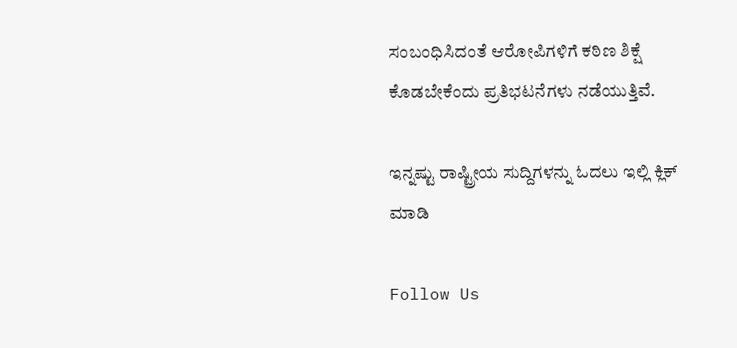ಸಂಬಂಧಿಸಿದಂತೆ ಆರೋಪಿಗಳಿಗೆ ಕಠಿಣ ಶಿಕ್ಷೆ ಕೊಡಬೇಕೆಂದು ಪ್ರತಿಭಟನೆಗಳು ನಡೆಯುತ್ತಿವೆ.

ಇನ್ನಷ್ಟು ರಾಷ್ಟ್ರೀಯ ಸುದ್ದಿಗಳನ್ನು ಓದಲು ಇಲ್ಲಿ ಕ್ಲಿಕ್ ಮಾಡಿ

Follow Us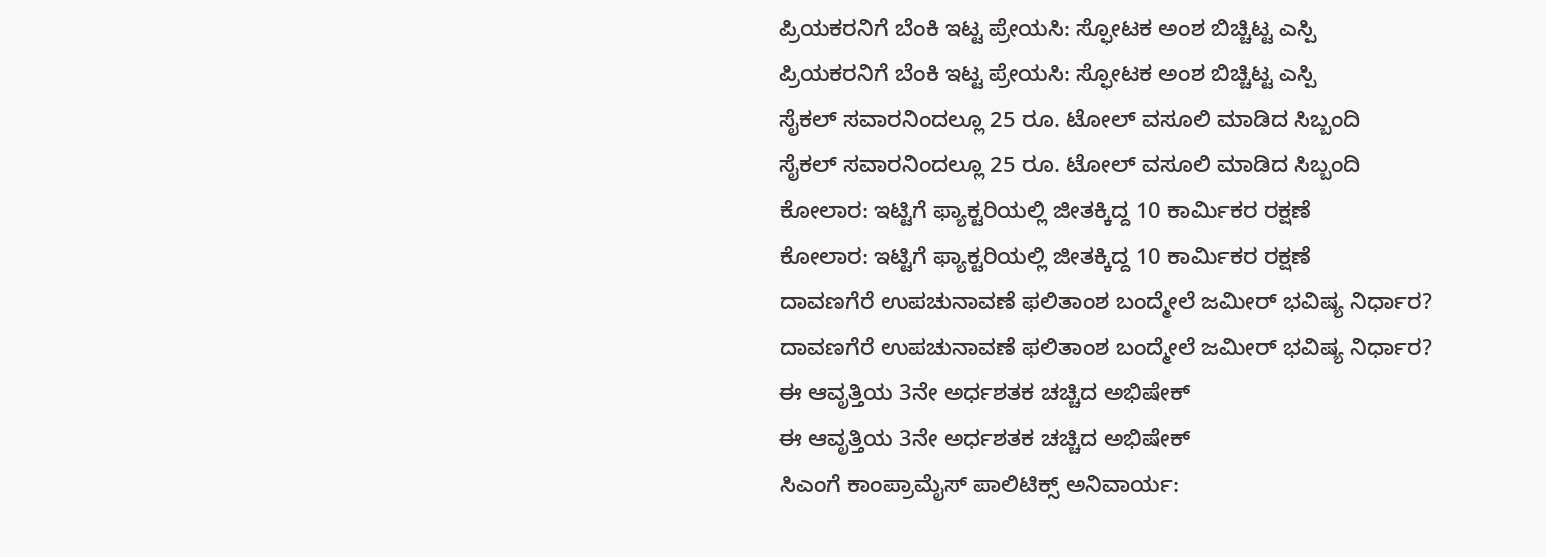ಪ್ರಿಯಕರನಿಗೆ ಬೆಂಕಿ ಇಟ್ಟ ಪ್ರೇಯಸಿ: ಸ್ಫೋಟಕ ಅಂಶ ಬಿಚ್ಚಿಟ್ಟ ಎಸ್ಪಿ
ಪ್ರಿಯಕರನಿಗೆ ಬೆಂಕಿ ಇಟ್ಟ ಪ್ರೇಯಸಿ: ಸ್ಫೋಟಕ ಅಂಶ ಬಿಚ್ಚಿಟ್ಟ ಎಸ್ಪಿ
ಸೈಕಲ್ ಸವಾರನಿಂದಲ್ಲೂ 25 ರೂ. ಟೋಲ್ ವಸೂಲಿ ಮಾಡಿದ ಸಿಬ್ಬಂದಿ
ಸೈಕಲ್ ಸವಾರನಿಂದಲ್ಲೂ 25 ರೂ. ಟೋಲ್ ವಸೂಲಿ ಮಾಡಿದ ಸಿಬ್ಬಂದಿ
ಕೋಲಾರ: ಇಟ್ಟಿಗೆ ಫ್ಯಾಕ್ಟರಿಯಲ್ಲಿ ಜೀತಕ್ಕಿದ್ದ 10 ಕಾರ್ಮಿಕರ ರಕ್ಷಣೆ
ಕೋಲಾರ: ಇಟ್ಟಿಗೆ ಫ್ಯಾಕ್ಟರಿಯಲ್ಲಿ ಜೀತಕ್ಕಿದ್ದ 10 ಕಾರ್ಮಿಕರ ರಕ್ಷಣೆ
ದಾವಣಗೆರೆ ಉಪಚುನಾವಣೆ ಫಲಿತಾಂಶ ಬಂದ್ಮೇಲೆ ಜಮೀರ್ ಭವಿಷ್ಯ ನಿರ್ಧಾರ?
ದಾವಣಗೆರೆ ಉಪಚುನಾವಣೆ ಫಲಿತಾಂಶ ಬಂದ್ಮೇಲೆ ಜಮೀರ್ ಭವಿಷ್ಯ ನಿರ್ಧಾರ?
ಈ ಆವೃತ್ತಿಯ 3ನೇ ಅರ್ಧಶತಕ ಚಚ್ಚಿದ ಅಭಿಷೇಕ್
ಈ ಆವೃತ್ತಿಯ 3ನೇ ಅರ್ಧಶತಕ ಚಚ್ಚಿದ ಅಭಿಷೇಕ್
ಸಿಎಂಗೆ ಕಾಂಪ್ರಾಮೈಸ್ ಪಾಲಿಟಿಕ್ಸ್ ಅನಿವಾರ್ಯ: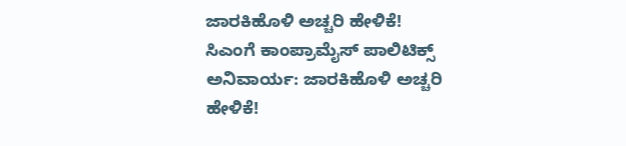ಜಾರಕಿಹೊಳಿ ಅಚ್ಚರಿ ಹೇಳಿಕೆ!
ಸಿಎಂಗೆ ಕಾಂಪ್ರಾಮೈಸ್ ಪಾಲಿಟಿಕ್ಸ್ ಅನಿವಾರ್ಯ: ಜಾರಕಿಹೊಳಿ ಅಚ್ಚರಿ ಹೇಳಿಕೆ!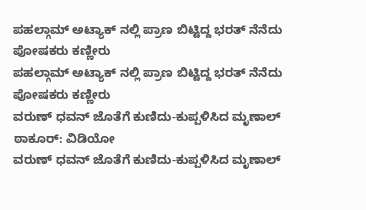ಪಹಲ್ಗಾಮ್ ಅಟ್ಯಾಕ್ ನಲ್ಲಿ ಪ್ರಾಣ ಬಿಟ್ಟಿದ್ದ ಭರತ್ ನೆನೆದು ಪೋಷಕರು ಕಣ್ಣೀರು
ಪಹಲ್ಗಾಮ್ ಅಟ್ಯಾಕ್ ನಲ್ಲಿ ಪ್ರಾಣ ಬಿಟ್ಟಿದ್ದ ಭರತ್ ನೆನೆದು ಪೋಷಕರು ಕಣ್ಣೀರು
ವರುಣ್ ಧವನ್ ಜೊತೆಗೆ ಕುಣಿದು-ಕುಪ್ಪಳಿಸಿದ ಮೃಣಾಲ್ ಠಾಕೂರ್: ವಿಡಿಯೋ
ವರುಣ್ ಧವನ್ ಜೊತೆಗೆ ಕುಣಿದು-ಕುಪ್ಪಳಿಸಿದ ಮೃಣಾಲ್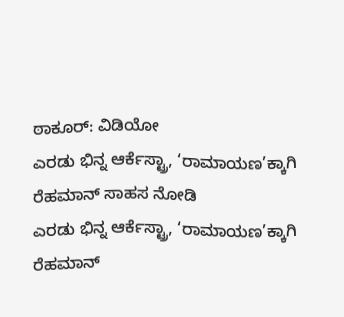ಠಾಕೂರ್: ವಿಡಿಯೋ
ಎರಡು ಭಿನ್ನ ಆರ್ಕೆಸ್ಟ್ರಾ, ‘ರಾಮಾಯಣ’ಕ್ಕಾಗಿ ರೆಹಮಾನ್ ಸಾಹಸ ನೋಡಿ
ಎರಡು ಭಿನ್ನ ಆರ್ಕೆಸ್ಟ್ರಾ, ‘ರಾಮಾಯಣ’ಕ್ಕಾಗಿ ರೆಹಮಾನ್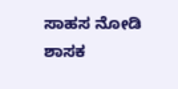ಸಾಹಸ ನೋಡಿ
ಶಾಸಕ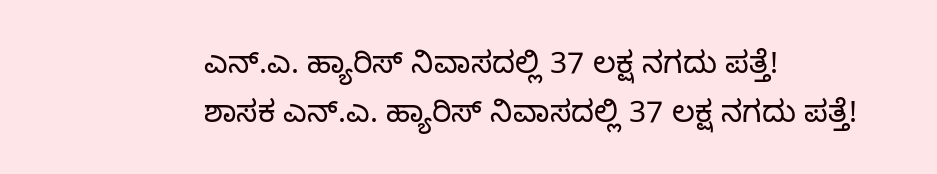ಎನ್.ಎ. ಹ್ಯಾರಿಸ್ ನಿವಾಸದಲ್ಲಿ 37 ಲಕ್ಷ ನಗದು ಪತ್ತೆ!
ಶಾಸಕ ಎನ್.ಎ. ಹ್ಯಾರಿಸ್ ನಿವಾಸದಲ್ಲಿ 37 ಲಕ್ಷ ನಗದು ಪತ್ತೆ!